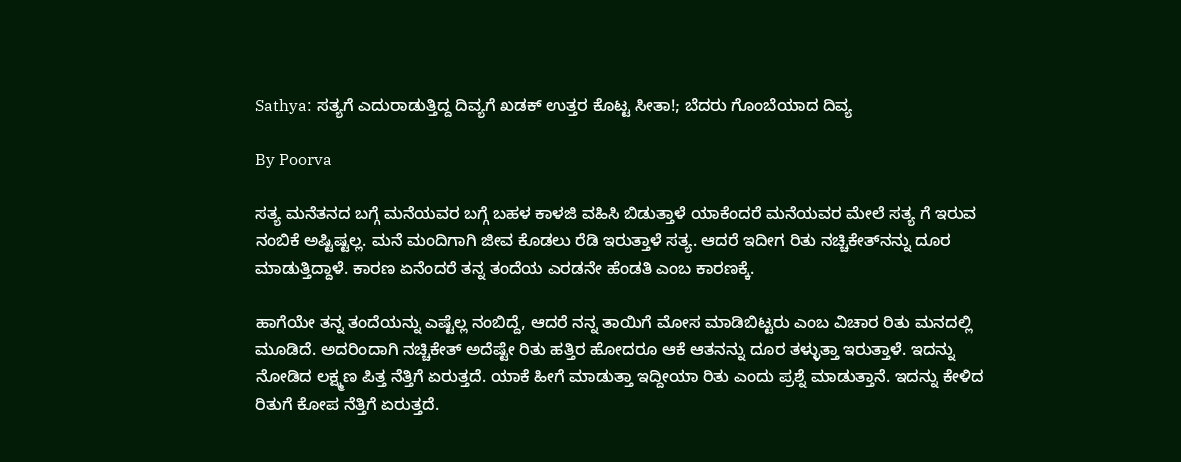Sathya: ಸತ್ಯಗೆ ಎದುರಾಡುತ್ತಿದ್ದ ದಿವ್ಯಗೆ ಖಡಕ್ ಉತ್ತರ ಕೊಟ್ಟ ಸೀತಾ!; ಬೆದರು ಗೊಂಬೆಯಾದ ದಿವ್ಯ

By Poorva

ಸತ್ಯ ಮನೆತನದ ಬಗ್ಗೆ ಮನೆಯವರ ಬಗ್ಗೆ ಬಹಳ ಕಾಳಜಿ ವಹಿಸಿ ಬಿಡುತ್ತಾಳೆ ಯಾಕೆಂದರೆ ಮನೆಯವರ ಮೇಲೆ ಸತ್ಯ ಗೆ ಇರುವ ನಂಬಿಕೆ ಅಷ್ಟಿಷ್ಟಲ್ಲ. ಮನೆ ಮಂದಿಗಾಗಿ ಜೀವ ಕೊಡಲು ರೆಡಿ ಇರುತ್ತಾಳೆ ಸತ್ಯ. ಆದರೆ ಇದೀಗ ರಿತು ನಚ್ಚಿಕೇತ್‌ನನ್ನು ದೂರ ಮಾಡುತ್ತಿದ್ದಾಳೆ. ಕಾರಣ ಏನೆಂದರೆ ತನ್ನ ತಂದೆಯ ಎರಡನೇ ಹೆಂಡತಿ ಎಂಬ ಕಾರಣಕ್ಕೆ.

ಹಾಗೆಯೇ ತನ್ನ ತಂದೆಯನ್ನು ಎಷ್ಟೆಲ್ಲ ನಂಬಿದ್ದೆ, ಆದರೆ ನನ್ನ ತಾಯಿಗೆ ಮೋಸ ಮಾಡಿಬಿಟ್ಟರು ಎಂಬ ವಿಚಾರ ರಿತು ಮನದಲ್ಲಿ ಮೂಡಿದೆ. ಅದರಿಂದಾಗಿ ನಚ್ಚಿಕೇತ್ ಅದೆಷ್ಟೇ ರಿತು ಹತ್ತಿರ ಹೋದರೂ ಆಕೆ ಆತನನ್ನು ದೂರ ತಳ್ಳುತ್ತಾ ಇರುತ್ತಾಳೆ. ಇದನ್ನು ನೋಡಿದ ಲಕ್ಷ್ಮಣ ಪಿತ್ತ ನೆತ್ತಿಗೆ ಏರುತ್ತದೆ. ಯಾಕೆ ಹೀಗೆ ಮಾಡುತ್ತಾ ಇದ್ದೀಯಾ ರಿತು ಎಂದು ಪ್ರಶ್ನೆ ಮಾಡುತ್ತಾನೆ. ಇದನ್ನು ಕೇಳಿದ ರಿತುಗೆ ಕೋಪ ನೆತ್ತಿಗೆ ಏರುತ್ತದೆ.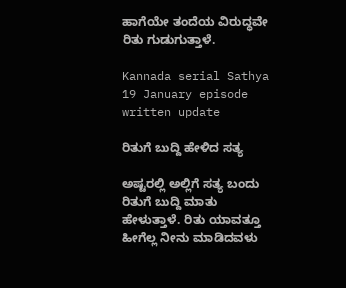ಹಾಗೆಯೇ ತಂದೆಯ ವಿರುದ್ಧವೇ ರಿತು ಗುಡುಗುತ್ತಾಳೆ.

Kannada serial Sathya 19 January episode written update

ರಿತುಗೆ ಬುದ್ದಿ ಹೇಳಿದ ಸತ್ಯ

ಅಷ್ಟರಲ್ಲಿ ಅಲ್ಲಿಗೆ ಸತ್ಯ ಬಂದು ರಿತುಗೆ ಬುದ್ದಿ ಮಾತು ಹೇಳುತ್ತಾಳೆ. ರಿತು ಯಾವತ್ತೂ ಹೀಗೆಲ್ಲ ನೀನು ಮಾಡಿದವಳು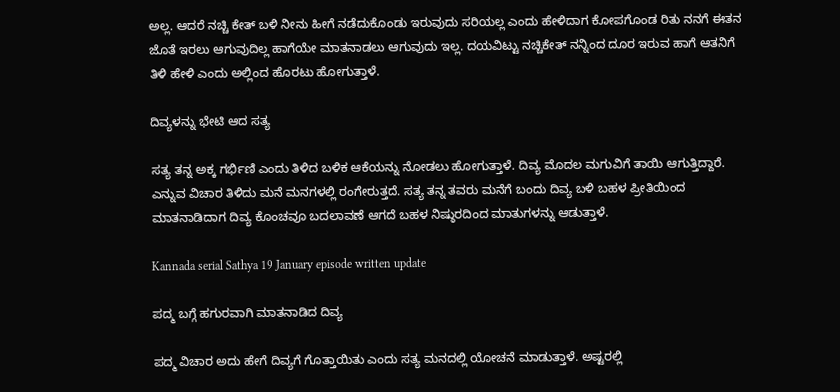ಅಲ್ಲ. ಆದರೆ ನಚ್ಚಿ ಕೇತ್ ಬಳಿ ನೀನು ಹೀಗೆ ನಡೆದುಕೊಂಡು ಇರುವುದು ಸರಿಯಲ್ಲ ಎಂದು ಹೇಳಿದಾಗ ಕೋಪಗೊಂಡ ರಿತು ನನಗೆ ಈತನ ಜೊತೆ ಇರಲು ಆಗುವುದಿಲ್ಲ ಹಾಗೆಯೇ ಮಾತನಾಡಲು ಆಗುವುದು ಇಲ್ಲ. ದಯವಿಟ್ಟು ನಚ್ಚಿಕೇತ್ ನನ್ನಿಂದ ದೂರ ಇರುವ ಹಾಗೆ ಆತನಿಗೆ ತಿಳಿ ಹೇಳಿ ಎಂದು ಅಲ್ಲಿಂದ ಹೊರಟು ಹೋಗುತ್ತಾಳೆ.

ದಿವ್ಯಳನ್ನು ಭೇಟಿ ಆದ ಸತ್ಯ

ಸತ್ಯ ತನ್ನ ಅಕ್ಕ ಗರ್ಭಿಣಿ ಎಂದು ತಿಳಿದ ಬಳಿಕ ಆಕೆಯನ್ನು ನೋಡಲು ಹೋಗುತ್ತಾಳೆ. ದಿವ್ಯ ಮೊದಲ ಮಗುವಿಗೆ ತಾಯಿ ಆಗುತ್ತಿದ್ದಾರೆ. ಎನ್ನುವ ವಿಚಾರ ತಿಳಿದು ಮನೆ ಮನಗಳಲ್ಲಿ ರಂಗೇರುತ್ತದೆ. ಸತ್ಯ ತನ್ನ ತವರು ಮನೆಗೆ ಬಂದು ದಿವ್ಯ ಬಳಿ ಬಹಳ ಪ್ರೀತಿಯಿಂದ ಮಾತನಾಡಿದಾಗ ದಿವ್ಯ ಕೊಂಚವೂ ಬದಲಾವಣೆ ಆಗದೆ ಬಹಳ ನಿಷ್ಠುರದಿಂದ ಮಾತುಗಳನ್ನು ಆಡುತ್ತಾಳೆ.

Kannada serial Sathya 19 January episode written update

ಪದ್ಮ ಬಗ್ಗೆ ಹಗುರವಾಗಿ ಮಾತನಾಡಿದ ದಿವ್ಯ

ಪದ್ಮ ವಿಚಾರ ಅದು ಹೇಗೆ ದಿವ್ಯಗೆ ಗೊತ್ತಾಯಿತು ಎಂದು ಸತ್ಯ ಮನದಲ್ಲಿ ಯೋಚನೆ ಮಾಡುತ್ತಾಳೆ. ಅಷ್ಟರಲ್ಲಿ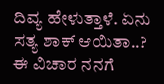ದಿವ್ಯ ಹೇಳುತ್ತಾಳೆ. ಏನು ಸತ್ಯ ಶಾಕ್ ಆಯಿತಾ..? ಈ ವಿಚಾರ ನನಗೆ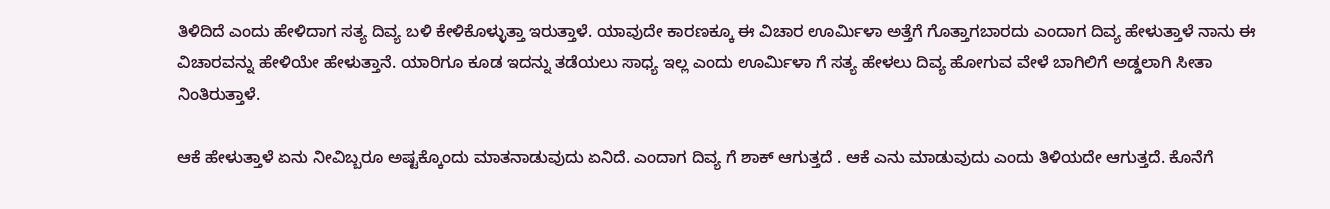ತಿಳಿದಿದೆ ಎಂದು ಹೇಳಿದಾಗ ಸತ್ಯ ದಿವ್ಯ ಬಳಿ ಕೇಳಿಕೊಳ್ಳುತ್ತಾ ಇರುತ್ತಾಳೆ. ಯಾವುದೇ ಕಾರಣಕ್ಕೂ ಈ ವಿಚಾರ ಊರ್ಮಿಳಾ ಅತ್ತೆಗೆ ಗೊತ್ತಾಗಬಾರದು ಎಂದಾಗ ದಿವ್ಯ ಹೇಳುತ್ತಾಳೆ ನಾನು ಈ ವಿಚಾರವನ್ನು ಹೇಳಿಯೇ ಹೇಳುತ್ತಾನೆ. ಯಾರಿಗೂ ಕೂಡ ಇದನ್ನು ತಡೆಯಲು ಸಾಧ್ಯ ಇಲ್ಲ ಎಂದು ಊರ್ಮಿಳಾ ಗೆ ಸತ್ಯ ಹೇಳಲು ದಿವ್ಯ ಹೋಗುವ ವೇಳೆ ಬಾಗಿಲಿಗೆ ಅಡ್ಡಲಾಗಿ ಸೀತಾ ನಿಂತಿರುತ್ತಾಳೆ.

ಆಕೆ ಹೇಳುತ್ತಾಳೆ ಏನು ನೀವಿಬ್ಬರೂ ಅಷ್ಟಕ್ಕೊಂದು ಮಾತನಾಡುವುದು ಏನಿದೆ. ಎಂದಾಗ ದಿವ್ಯ ಗೆ ಶಾಕ್ ಆಗುತ್ತದೆ . ಆಕೆ ಎನು ಮಾಡುವುದು ಎಂದು ತಿಳಿಯದೇ ಆಗುತ್ತದೆ. ಕೊನೆಗೆ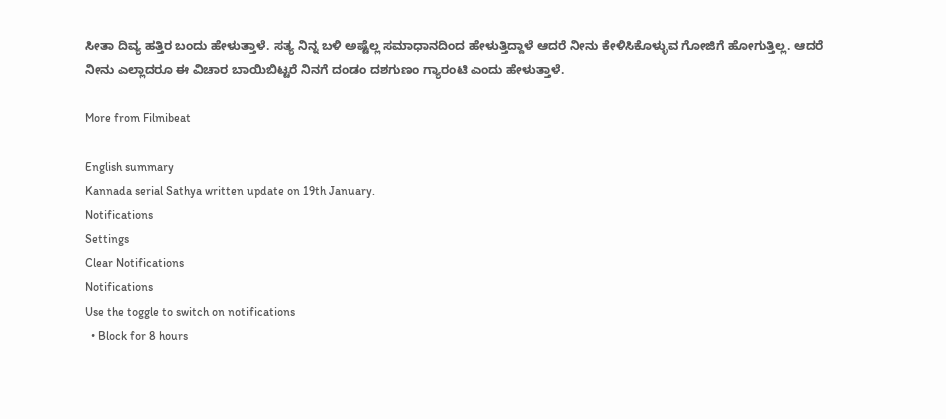ಸೀತಾ ದಿವ್ಯ ಹತ್ತಿರ ಬಂದು ಹೇಳುತ್ತಾಳೆ. ಸತ್ಯ ನಿನ್ನ ಬಳಿ ಅಷ್ಟೆಲ್ಲ ಸಮಾಧಾನದಿಂದ ಹೇಳುತ್ತಿದ್ದಾಳೆ ಆದರೆ ನೀನು ಕೇಳಿಸಿಕೊಳ್ಳುವ ಗೋಜಿಗೆ ಹೋಗುತ್ತಿಲ್ಲ. ಆದರೆ ನೀನು ಎಲ್ಲಾದರೂ ಈ ವಿಚಾರ ಬಾಯಿಬಿಟ್ಟರೆ ನಿನಗೆ ದಂಡಂ ದಶಗುಣಂ ಗ್ಯಾರಂಟಿ ಎಂದು ಹೇಳುತ್ತಾಳೆ.

More from Filmibeat

English summary
Kannada serial Sathya written update on 19th January.
Notifications
Settings
Clear Notifications
Notifications
Use the toggle to switch on notifications
  • Block for 8 hours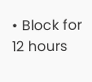• Block for 12 hours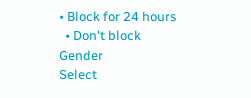• Block for 24 hours
  • Don't block
Gender
Select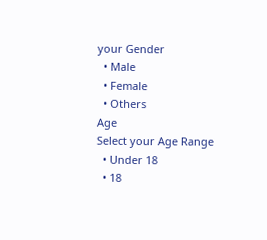your Gender
  • Male
  • Female
  • Others
Age
Select your Age Range
  • Under 18
  • 18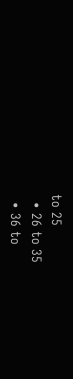to 25
  • 26 to 35
  • 36 to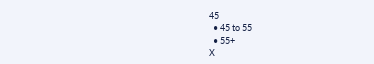45
  • 45 to 55
  • 55+
X